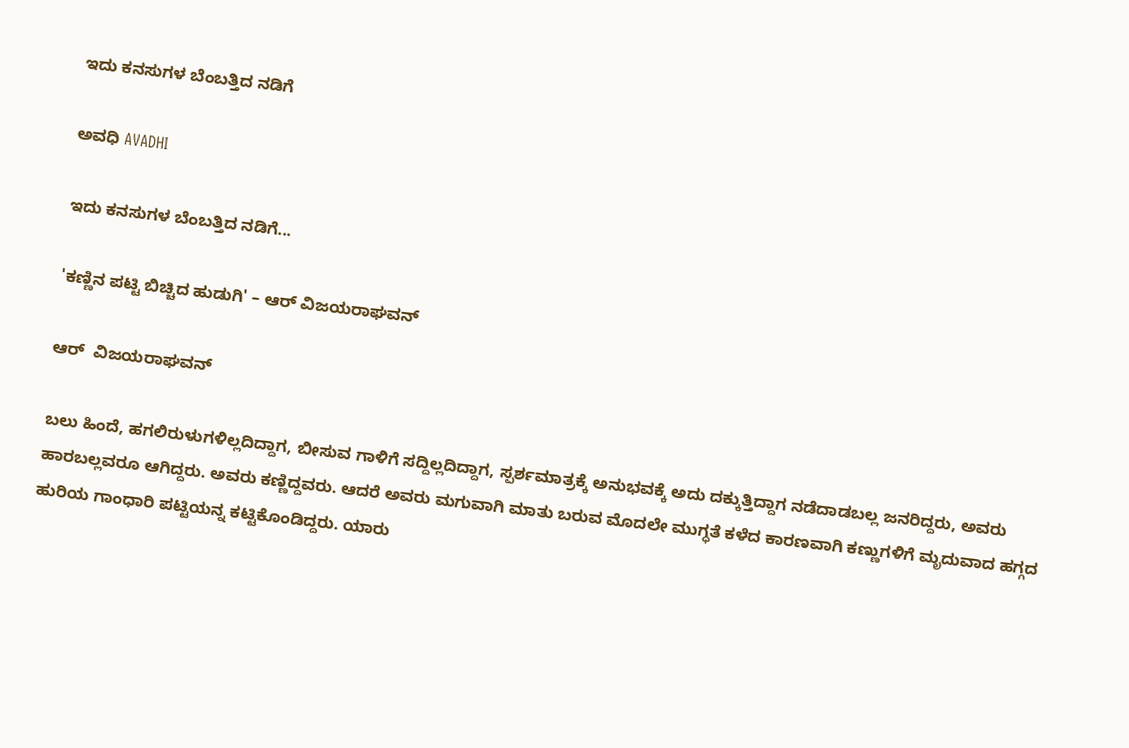ಇದು ಕನಸುಗಳ ಬೆಂಬತ್ತಿದ ನಡಿಗೆ‍

ಅವಧಿ AVADHI

ಇದು ಕನಸುಗಳ ಬೆಂಬತ್ತಿದ ನಡಿಗೆ...

'ಕಣ್ಣಿನ ಪಟ್ಟಿ ಬಿಚ್ಚಿದ ಹುಡುಗಿ' – ಆರ್ ವಿಜಯರಾಘವನ್

ಆರ್  ವಿಜಯರಾಘವನ್

ಬಲು ಹಿಂದೆ, ಹಗಲಿರುಳುಗಳಿಲ್ಲದಿದ್ದಾಗ, ಬೀಸುವ ಗಾಳಿಗೆ ಸದ್ದಿಲ್ಲದಿದ್ದಾಗ, ಸ್ಪರ್ಶಮಾತ್ರಕ್ಕೆ ಅನುಭವಕ್ಕೆ ಅದು ದಕ್ಕುತ್ತಿದ್ದಾಗ ನಡೆದಾಡಬಲ್ಲ ಜನರಿದ್ದರು, ಅವರು ಹಾರಬಲ್ಲವರೂ ಆಗಿದ್ದರು. ಅವರು ಕಣ್ಣಿದ್ದವರು. ಆದರೆ ಅವರು ಮಗುವಾಗಿ ಮಾತು ಬರುವ ಮೊದಲೇ ಮುಗ್ಧತೆ ಕಳೆದ ಕಾರಣವಾಗಿ ಕಣ್ಣುಗಳಿಗೆ ಮೃದುವಾದ ಹಗ್ಗದ ಹುರಿಯ ಗಾಂಧಾರಿ ಪಟ್ಟಿಯನ್ನ ಕಟ್ಟಿಕೊಂಡಿದ್ದರು. ಯಾರು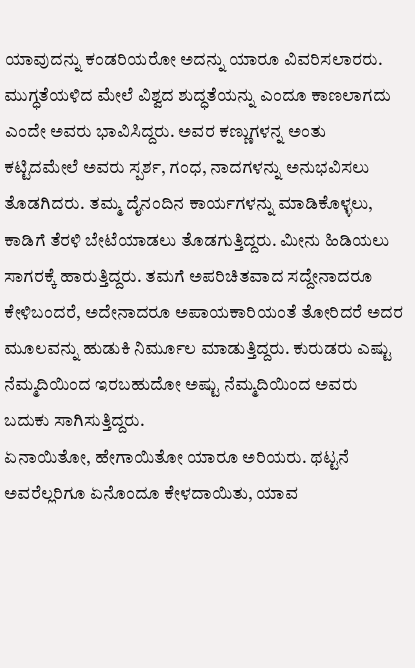ಯಾವುದನ್ನು ಕಂಡರಿಯರೋ ಅದನ್ನು ಯಾರೂ ವಿವರಿಸಲಾರರು. ಮುಗ್ಧತೆಯಳಿದ ಮೇಲೆ ವಿಶ್ವದ ಶುದ್ಧತೆಯನ್ನು ಎಂದೂ ಕಾಣಲಾಗದು ಎಂದೇ ಅವರು ಭಾವಿಸಿದ್ದರು. ಅವರ ಕಣ್ಣುಗಳನ್ನ ಅಂತು ಕಟ್ಟಿದಮೇಲೆ ಅವರು ಸ್ಪರ್ಶ, ಗಂಧ, ನಾದಗಳನ್ನು ಅನುಭವಿಸಲು ತೊಡಗಿದರು. ತಮ್ಮ ದೈನಂದಿನ ಕಾರ್ಯಗಳನ್ನು ಮಾಡಿಕೊಳ್ಳಲು, ಕಾಡಿಗೆ ತೆರಳಿ ಬೇಟೆಯಾಡಲು ತೊಡಗುತ್ತಿದ್ದರು. ಮೀನು ಹಿಡಿಯಲು ಸಾಗರಕ್ಕೆ ಹಾರುತ್ತಿದ್ದರು. ತಮಗೆ ಅಪರಿಚಿತವಾದ ಸದ್ದೇನಾದರೂ ಕೇಳಿಬಂದರೆ, ಅದೇನಾದರೂ ಅಪಾಯಕಾರಿಯಂತೆ ತೋರಿದರೆ ಅದರ ಮೂಲವನ್ನು ಹುಡುಕಿ ನಿರ್ಮೂಲ ಮಾಡುತ್ತಿದ್ದರು. ಕುರುಡರು ಎಷ್ಟು ನೆಮ್ಮದಿಯಿಂದ ಇರಬಹುದೋ ಅಷ್ಟು ನೆಮ್ಮದಿಯಿಂದ ಅವರು ಬದುಕು ಸಾಗಿಸುತ್ತಿದ್ದರು.
ಏನಾಯಿತೋ, ಹೇಗಾಯಿತೋ ಯಾರೂ ಅರಿಯರು. ಥಟ್ಟನೆ ಅವರೆಲ್ಲರಿಗೂ ಏನೊಂದೂ ಕೇಳದಾಯಿತು, ಯಾವ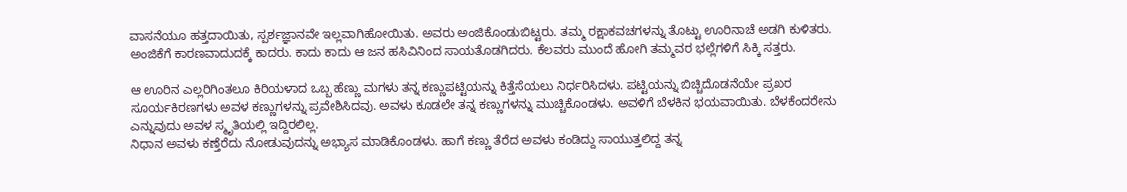ವಾಸನೆಯೂ ಹತ್ತದಾಯಿತು, ಸ್ಪರ್ಶಜ್ಞಾನವೇ ಇಲ್ಲವಾಗಿಹೋಯಿತು. ಅವರು ಅಂಜಿಕೊಂಡುಬಿಟ್ಟರು. ತಮ್ಮ ರಕ್ಷಾಕವಚಗಳನ್ನು ತೊಟ್ಟು ಊರಿನಾಚೆ ಅಡಗಿ ಕುಳಿತರು. ಅಂಜಿಕೆಗೆ ಕಾರಣವಾದುದಕ್ಕೆ ಕಾದರು. ಕಾದು ಕಾದು ಆ ಜನ ಹಸಿವಿನಿಂದ ಸಾಯತೊಡಗಿದರು. ಕೆಲವರು ಮುಂದೆ ಹೋಗಿ ತಮ್ಮವರ ಭಲ್ಲೆಗಳಿಗೆ ಸಿಕ್ಕಿ ಸತ್ತರು.

ಆ ಊರಿನ ಎಲ್ಲರಿಗಿಂತಲೂ ಕಿರಿಯಳಾದ ಒಬ್ಬ ಹೆಣ್ಣು ಮಗಳು ತನ್ನ ಕಣ್ಣುಪಟ್ಟಿಯನ್ನು ಕಿತ್ತೆಸೆಯಲು ನಿರ್ಧರಿಸಿದಳು. ಪಟ್ಟಿಯನ್ನು ಬಿಚ್ಚಿದೊಡನೆಯೇ ಪ್ರಖರ ಸೂರ್ಯಕಿರಣಗಳು ಅವಳ ಕಣ್ಣುಗಳನ್ನು ಪ್ರವೇಶಿಸಿದವು. ಅವಳು ಕೂಡಲೇ ತನ್ನ ಕಣ್ಣುಗಳನ್ನು ಮುಚ್ಚಿಕೊಂಡಳು. ಅವಳಿಗೆ ಬೆಳಕಿನ ಭಯವಾಯಿತು. ಬೆಳಕೆಂದರೇನು ಎನ್ನುವುದು ಅವಳ ಸ್ಮೃತಿಯಲ್ಲಿ ಇದ್ದಿರಲಿಲ್ಲ.
ನಿಧಾನ ಅವಳು ಕಣ್ತೆರೆದು ನೋಡುವುದನ್ನು ಅಭ್ಯಾಸ ಮಾಡಿಕೊಂಡಳು. ಹಾಗೆ ಕಣ್ಣು ತೆರೆದ ಅವಳು ಕಂಡಿದ್ದು ಸಾಯುತ್ತಲಿದ್ದ ತನ್ನ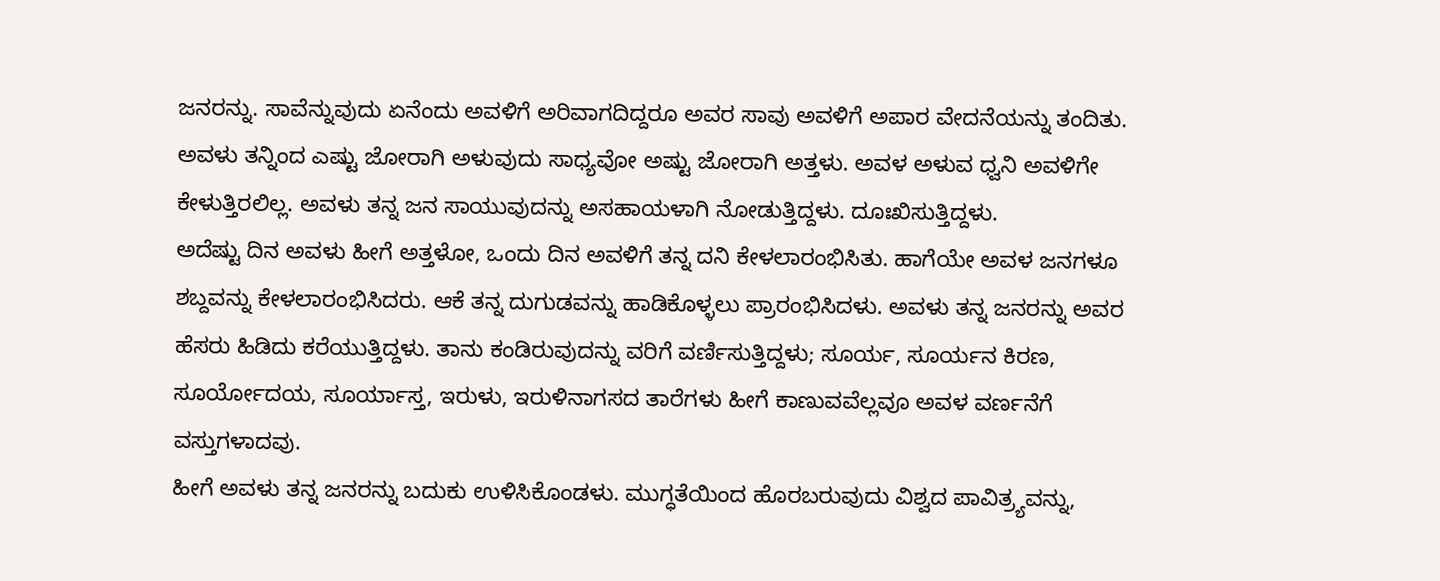ಜನರನ್ನು. ಸಾವೆನ್ನುವುದು ಏನೆಂದು ಅವಳಿಗೆ ಅರಿವಾಗದಿದ್ದರೂ ಅವರ ಸಾವು ಅವಳಿಗೆ ಅಪಾರ ವೇದನೆಯನ್ನು ತಂದಿತು. ಅವಳು ತನ್ನಿಂದ ಎಷ್ಟು ಜೋರಾಗಿ ಅಳುವುದು ಸಾಧ್ಯವೋ ಅಷ್ಟು ಜೋರಾಗಿ ಅತ್ತಳು. ಅವಳ ಅಳುವ ಧ್ವನಿ ಅವಳಿಗೇ ಕೇಳುತ್ತಿರಲಿಲ್ಲ. ಅವಳು ತನ್ನ ಜನ ಸಾಯುವುದನ್ನು ಅಸಹಾಯಳಾಗಿ ನೋಡುತ್ತಿದ್ದಳು. ದೂಃಖಿಸುತ್ತಿದ್ದಳು.
ಅದೆಷ್ಟು ದಿನ ಅವಳು ಹೀಗೆ ಅತ್ತಳೋ, ಒಂದು ದಿನ ಅವಳಿಗೆ ತನ್ನ ದನಿ ಕೇಳಲಾರಂಭಿಸಿತು. ಹಾಗೆಯೇ ಅವಳ ಜನಗಳೂ ಶಬ್ದವನ್ನು ಕೇಳಲಾರಂಭಿಸಿದರು. ಆಕೆ ತನ್ನ ದುಗುಡವನ್ನು ಹಾಡಿಕೊಳ್ಳಲು ಪ್ರಾರಂಭಿಸಿದಳು. ಅವಳು ತನ್ನ ಜನರನ್ನು ಅವರ ಹೆಸರು ಹಿಡಿದು ಕರೆಯುತ್ತಿದ್ದಳು. ತಾನು ಕಂಡಿರುವುದನ್ನು ವರಿಗೆ ವರ್ಣಿಸುತ್ತಿದ್ದಳು; ಸೂರ್ಯ, ಸೂರ್ಯನ ಕಿರಣ, ಸೂರ್ಯೋದಯ, ಸೂರ್ಯಾಸ್ತ, ಇರುಳು, ಇರುಳಿನಾಗಸದ ತಾರೆಗಳು ಹೀಗೆ ಕಾಣುವವೆಲ್ಲವೂ ಅವಳ ವರ್ಣನೆಗೆ ವಸ್ತುಗಳಾದವು.
ಹೀಗೆ ಅವಳು ತನ್ನ ಜನರನ್ನು ಬದುಕು ಉಳಿಸಿಕೊಂಡಳು. ಮುಗ್ಧತೆಯಿಂದ ಹೊರಬರುವುದು ವಿಶ್ವದ ಪಾವಿತ್ರ್ಯವನ್ನು,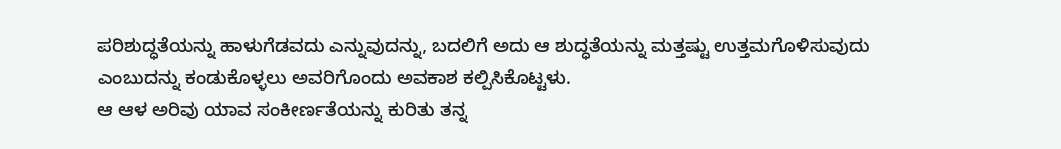ಪರಿಶುದ್ಧತೆಯನ್ನು ಹಾಳುಗೆಡವದು ಎನ್ನುವುದನ್ನು, ಬದಲಿಗೆ ಅದು ಆ ಶುದ್ಧತೆಯನ್ನು ಮತ್ತಷ್ಟು ಉತ್ತಮಗೊಳಿಸುವುದು ಎಂಬುದನ್ನು ಕಂಡುಕೊಳ್ಳಲು ಅವರಿಗೊಂದು ಅವಕಾಶ ಕಲ್ಪಿಸಿಕೊಟ್ಟಳು.
ಆ ಆಳ ಅರಿವು ಯಾವ ಸಂಕೀರ್ಣತೆಯನ್ನು ಕುರಿತು ತನ್ನ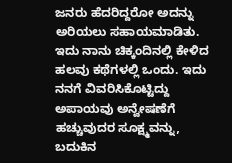ಜನರು ಹೆದರಿದ್ದರೋ ಅದನ್ನು ಅರಿಯಲು ಸಹಾಯಮಾಡಿತು.
ಇದು ನಾನು ಚಿಕ್ಕಂದಿನಲ್ಲಿ ಕೇಳಿದ ಹಲವು ಕಥೆಗಳಲ್ಲಿ ಒಂದು. ಇದು ನನಗೆ ವಿವರಿಸಿಕೊಟ್ಟಿದ್ದು ಅಪಾಯವು ಅನ್ವೇಷಣೆಗೆ ಹಚ್ಚುವುದರ ಸೂಕ್ಷ್ಮವನ್ನು, ಬದುಕಿನ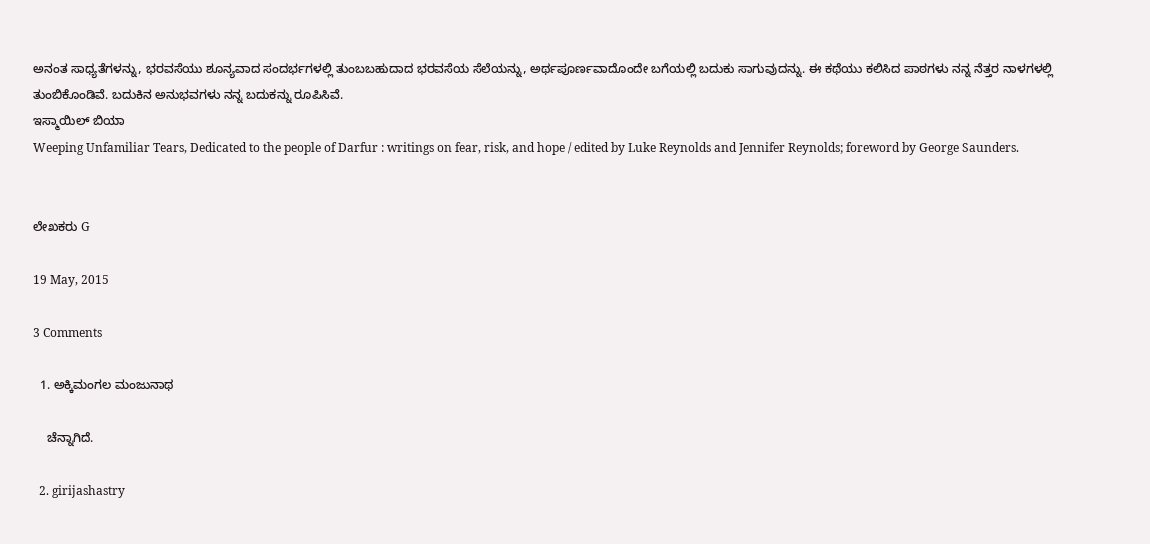ಅನಂತ ಸಾಧ್ಯತೆಗಳನ್ನು, ಭರವಸೆಯು ಶೂನ್ಯವಾದ ಸಂದರ್ಭಗಳಲ್ಲಿ ತುಂಬಬಹುದಾದ ಭರವಸೆಯ ಸೆಲೆಯನ್ನು, ಅರ್ಥಪೂರ್ಣವಾದೊಂದೇ ಬಗೆಯಲ್ಲಿ ಬದುಕು ಸಾಗುವುದನ್ನು. ಈ ಕಥೆಯು ಕಲಿಸಿದ ಪಾಠಗಳು ನನ್ನ ನೆತ್ತರ ನಾಳಗಳಲ್ಲಿ ತುಂಬಿಕೊಂಡಿವೆ. ಬದುಕಿನ ಅನುಭವಗಳು ನನ್ನ ಬದುಕನ್ನು ರೂಪಿಸಿವೆ.
ಇಸ್ಮಾಯಿಲ್ ಬಿಯಾ
Weeping Unfamiliar Tears, Dedicated to the people of Darfur : writings on fear, risk, and hope / edited by Luke Reynolds and Jennifer Reynolds; foreword by George Saunders.


ಲೇಖಕರು G

19 May, 2015

3 Comments

  1. ಅಕ್ಕಿಮಂಗಲ ಮಂಜುನಾಥ

    ಚೆನ್ನಾಗಿದೆ.

  2. girijashastry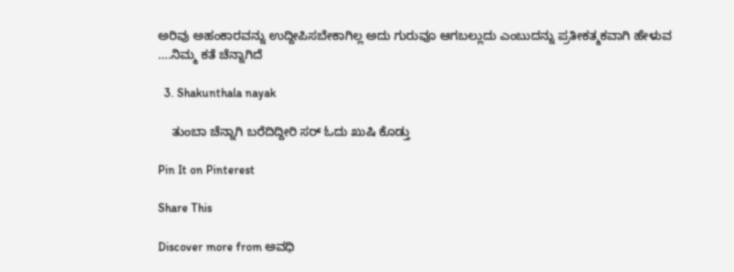ಅರಿವು ಅಹಂಕಾರವನ್ನು ಉದ್ದೀಪಿಸಬೇಕಾಗಿಲ್ಲ ಅದು ಗುರುವೂ ಆಗಬಲ್ಲುದು ಎಂಬುದನ್ನು ಪ್ರತೀಕತ್ಮಕವಾಗಿ ಹೇಳುವ ….ನಿಮ್ಮ ಕತೆ ಚೆನ್ನಾಗಿದೆ

  3. Shakunthala nayak

    ತುಂಬಾ ಚೆನ್ನಾಗಿ ಬರೆದಿದ್ದೀರಿ ಸರ್ ಓದು ಖುಷಿ ಕೊಡ್ತು

Pin It on Pinterest

Share This

Discover more from ಅವಧಿ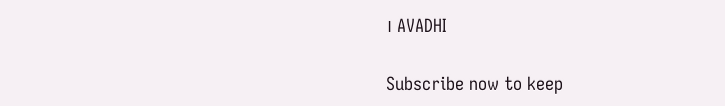। AVADHI

Subscribe now to keep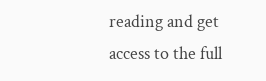reading and get access to the full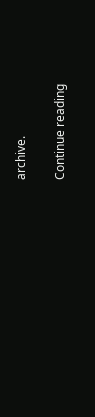archive.

Continue reading